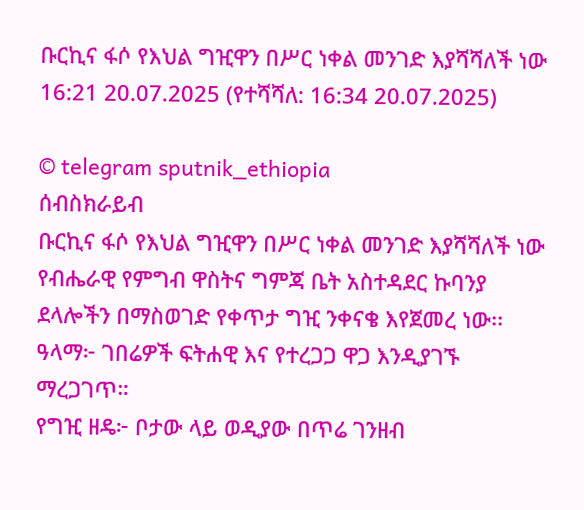ቡርኪና ፋሶ የእህል ግዢዋን በሥር ነቀል መንገድ እያሻሻለች ነው
16:21 20.07.2025 (የተሻሻለ: 16:34 20.07.2025)

© telegram sputnik_ethiopia
ሰብስክራይብ
ቡርኪና ፋሶ የእህል ግዢዋን በሥር ነቀል መንገድ እያሻሻለች ነው
የብሔራዊ የምግብ ዋስትና ግምጃ ቤት አስተዳደር ኩባንያ ደላሎችን በማስወገድ የቀጥታ ግዢ ንቀናቄ እየጀመረ ነው፡፡
ዓላማ፦ ገበሬዎች ፍትሐዊ እና የተረጋጋ ዋጋ እንዲያገኙ ማረጋገጥ።
የግዢ ዘዴ፦ ቦታው ላይ ወዲያው በጥሬ ገንዘብ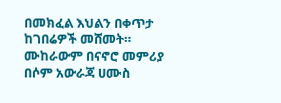በመክፈል እህልን በቀጥታ ከገበሬዎች መሸመት።
ሙከራውም በናኖሮ መምሪያ በሶም አውራጃ ሀሙስ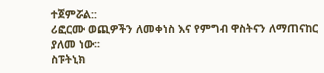ተጀምሯል::
ሪፎርሙ ወጪዎችን ለመቀነስ እና የምግብ ዋስትናን ለማጠናከር ያለመ ነው፡፡
ስፑትኒክ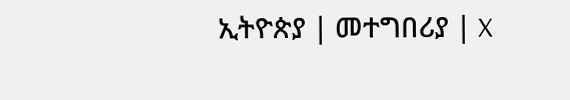ኢትዮጵያ | መተግበሪያ | X